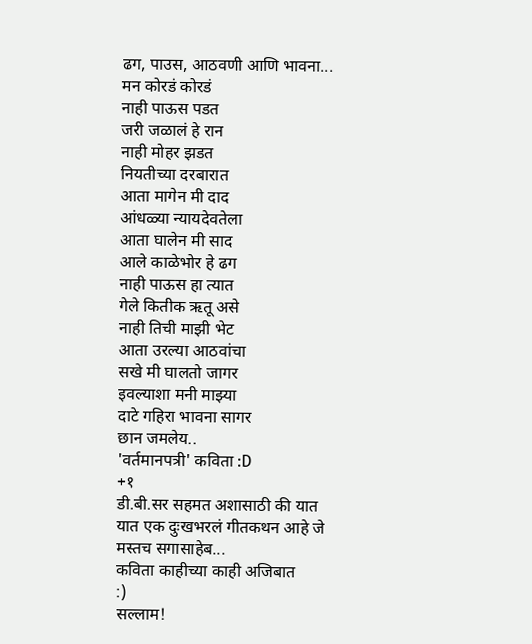ढग, पाउस, आठवणी आणि भावना...
मन कोरडं कोरडं
नाही पाऊस पडत
जरी जळालं हे रान
नाही मोहर झडत
नियतीच्या दरबारात
आता मागेन मी दाद
आंधळ्या न्यायदेवतेला
आता घालेन मी साद
आले काळेभोर हे ढग
नाही पाऊस हा त्यात
गेले कितीक ऋतू असे
नाही तिची माझी भेट
आता उरल्या आठवांचा
सखे मी घालतो जागर
इवल्याशा मनी माझ्या
दाटे गहिरा भावना सागर
छान जमलेय..
'वर्तमानपत्री' कविता :D
+१
डी.बी.सर सहमत अशासाठी की यात
यात एक दुःखभरलं गीतकथन आहे जे
मस्तच सगासाहेब...
कविता काहीच्या काही अजिबात
:)
सल्लाम!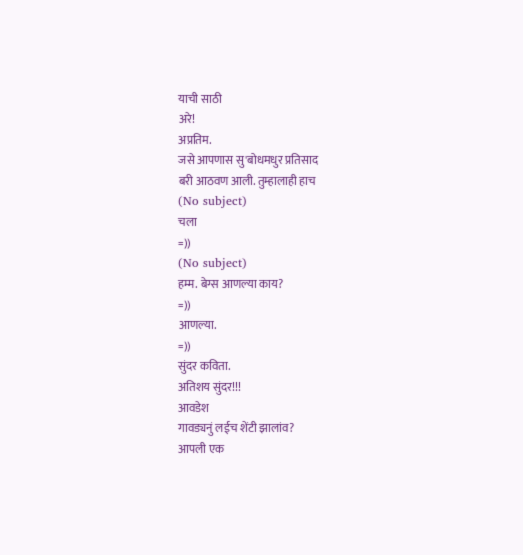याची साठी
अरे!
अप्रतिम.
जसे आपणास सु'बोधमधुर प्रतिसाद
बरी आठवण आली. तुम्हालाही हाच
(No subject)
चला
=))
(No subject)
हम्म. बेग्स आणल्या काय?
=))
आणल्या.
=))
सुंदर कविता.
अतिशय सुंदर!!!
आवडेश
गावड्यनुं लईच शेंटी झालांव?
आपली एक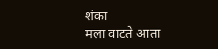शंका
मला वाटते आता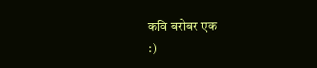कवि बरोबर एक
:)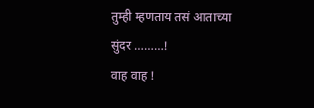तुम्ही म्हणताय तसं आताच्या
सुंदर ………!
वाह वाह !